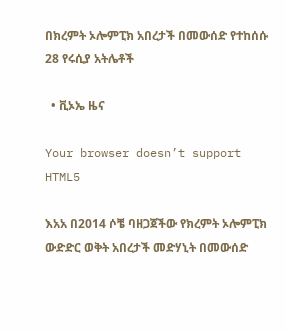በክረምት ኦሎምፒክ አበረታች በመውሰድ የተከሰሱ 28 የሩሲያ አትሌቶች

  • ቪኦኤ ዜና

Your browser doesn’t support HTML5

እአአ በ2014 ሶቼ ባዘጋጀችው የክረምት ኦሎምፒክ ውድድር ወቅት አበረታች መድሃኒት በመውሰድ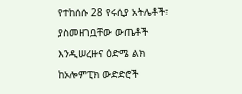የተከሰሱ 28 የሩሲያ አትሌቶች፣ ያስመዘገቧቸው ውጤቶች እንዲሠረዙና ዕድሜ ልክ ከኦሎምፒክ ውድድሮች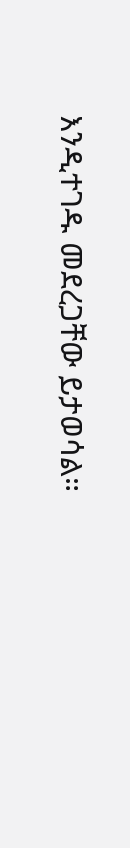እንዲተገዱ መደረጋቸው ይታወሳል።